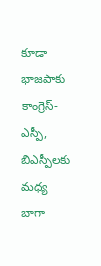కూడా భాజపాకు కాంగ్రెస్-ఎస్పీ, బిఎస్పీలకు మధ్య బాగా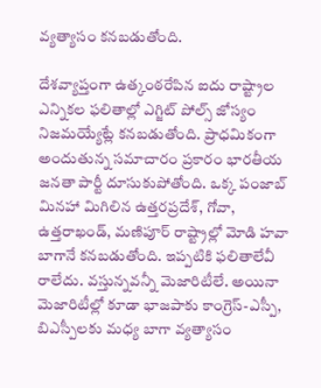వ్యత్యాసం కనబడుతోంది.

దేశవ్యాప్తంగా ఉత్కంఠరేపిన ఐదు రాష్ట్రాల ఎన్నికల ఫలితాల్లో ఎగ్జిట్ పోల్స్ జోస్యం నిజమయ్యేట్లే కనబడుతోంది. ప్రాధమికంగా అందుతున్న సమాచారం ప్రకారం భారతీయ జనతా పార్టీ దూసుకుపోతోంది. ఒక్క పంజాబ్ మినహా మిగిలిన ఉత్తరప్రదేశ్, గోవా, ఉత్తరాఖండ్, మణిపూర్ రాష్ట్రాల్లో మోడి హవా బాగానే కనబడుతోంది. ఇప్పటికి ఫలితాలేవీ రాలేదు. వస్తున్నవన్నీ మెజారిటీలే. అయినా మెజారిటీల్లో కూడా భాజపాకు కాంగ్రెస్-ఎస్పీ, బిఎస్పీలకు మధ్య బాగా వ్యత్యాసం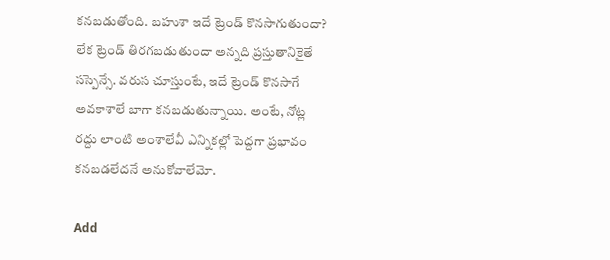కనబడుతోంది. బహుశా ఇదే ట్రెండ్ కొనసాగుతుందా? లేక ట్రెండ్ తిరగబడుతుందా అన్నది ప్రస్తుతానికైతే సస్పెన్సే. వరుస చూస్తుంటే, ఇదే ట్రెండ్ కొనసాగే అవకాశాలే బాగా కనబడుతున్నాయి. అంటే, నోట్ల రద్దు లాంటి అంశాలేవీ ఎన్నికల్లో పెద్దగా ప్రభావం కనబడలేదనే అనుకోవాలేమో.

Add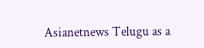Asianetnews Telugu as a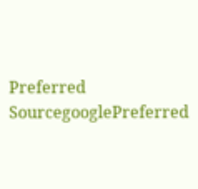Preferred SourcegooglePreferred